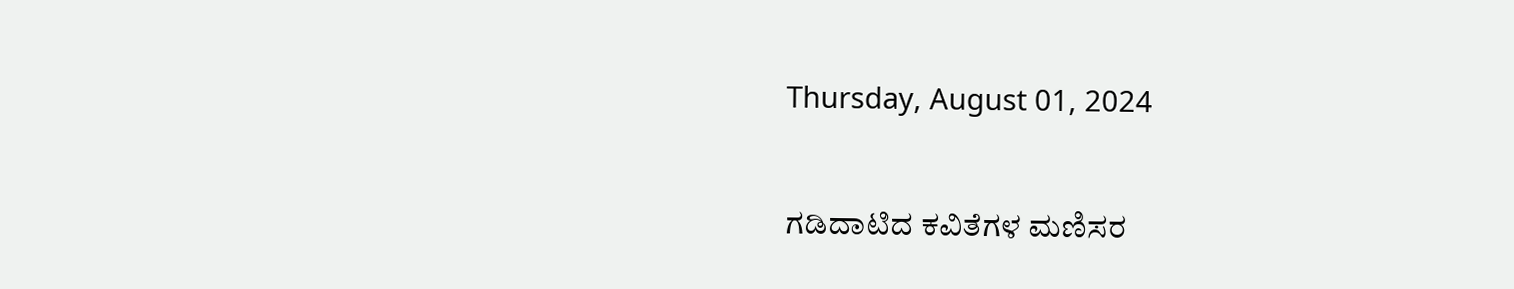Thursday, August 01, 2024

ಗಡಿದಾಟಿದ ಕವಿತೆಗಳ ಮಣಿಸರ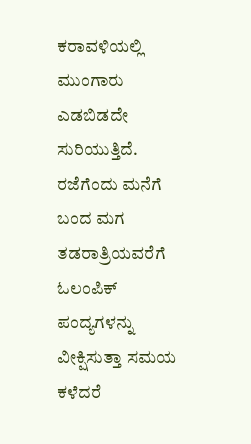ಕರಾವಳಿಯಲ್ಲಿ ಮುಂಗಾರು ಎಡಬಿಡದೇ ಸುರಿಯುತ್ತಿದೆ. ರಜೆಗೆಂದು ಮನೆಗೆ ಬಂದ ಮಗ ತಡರಾತ್ರಿಯವರೆಗೆ ಓಲಂಪಿಕ್ ಪಂದ್ಯಗಳನ್ನು ವೀಕ್ಷಿಸುತ್ತಾ ಸಮಯ ಕಳೆದರೆ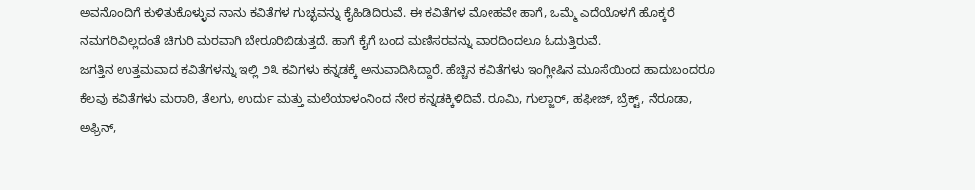ಅವನೊಂದಿಗೆ ಕುಳಿತುಕೊಳ್ಳುವ ನಾನು ಕವಿತೆಗಳ ಗುಚ್ಛವನ್ನು ಕೈಹಿಡಿದಿರುವೆ. ಈ ಕವಿತೆಗಳ ಮೋಹವೇ ಹಾಗೆ, ಒಮ್ಮೆ ಎದೆಯೊಳಗೆ ಹೊಕ್ಕರೆ ನಮಗರಿವಿಲ್ಲದಂತೆ ಚಿಗುರಿ ಮರವಾಗಿ ಬೇರೂರಿಬಿಡುತ್ತದೆ. ಹಾಗೆ ಕೈಗೆ ಬಂದ ಮಣಿಸರವನ್ನು ವಾರದಿಂದಲೂ ಓದುತ್ತಿರುವೆ.
ಜಗತ್ತಿನ ಉತ್ತಮವಾದ ಕವಿತೆಗಳನ್ನು ಇಲ್ಲಿ ೨೩ ಕವಿಗಳು ಕನ್ನಡಕ್ಕೆ ಅನುವಾದಿಸಿದ್ದಾರೆ. ಹೆಚ್ಚಿನ ಕವಿತೆಗಳು ಇಂಗ್ಲೀಷಿನ ಮೂಸೆಯಿಂದ ಹಾದುಬಂದರೂ ಕೆಲವು ಕವಿತೆಗಳು ಮರಾಠಿ, ತೆಲಗು, ಉರ್ದು ಮತ್ತು ಮಲೆಯಾಳಂನಿಂದ ನೇರ ಕನ್ನಡಕ್ಕಿಳಿದಿವೆ. ರೂಮಿ, ಗುಲ್ಜಾರ್, ಹಫೀಜ್, ಬ್ರೆಕ್ಟ್, ನೆರೂಡಾ, ಅಫ್ರಿನ್,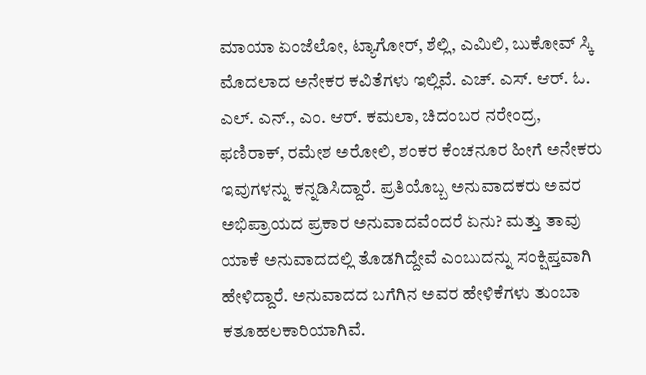ಮಾಯಾ ಏಂಜೆಲೋ, ಟ್ಯಾಗೋರ್, ಶೆಲ್ಲಿ, ಎಮಿಲಿ, ಬುಕೋವ್ ಸ್ಕಿ ಮೊದಲಾದ ಅನೇಕರ ಕವಿತೆಗಳು ಇಲ್ಲಿವೆ. ಎಚ್. ಎಸ್. ಆರ್. ಓ. ಎಲ್. ಎನ್., ಎಂ. ಆರ್. ಕಮಲಾ, ಚಿದಂಬರ ನರೇಂದ್ರ, ಫಣಿರಾಕ್, ರಮೇಶ ಅರೋಲಿ, ಶಂಕರ ಕೆಂಚನೂರ ಹೀಗೆ ಅನೇಕರು ಇವುಗಳನ್ನು ಕನ್ನಡಿಸಿದ್ದಾರೆ. ಪ್ರತಿಯೊಬ್ಬ ಅನುವಾದಕರು ಅವರ ಅಭಿಪ್ರಾಯದ ಪ್ರಕಾರ ಅನುವಾದವೆಂದರೆ ಏನು? ಮತ್ತು ತಾವು ಯಾಕೆ ಅನುವಾದದಲ್ಲಿ ತೊಡಗಿದ್ದೇವೆ ಎಂಬುದನ್ನು ಸಂಕ್ಷಿಪ್ತವಾಗಿ ಹೇಳಿದ್ದಾರೆ. ಅನುವಾದದ ಬಗೆಗಿನ ಅವರ ಹೇಳಿಕೆಗಳು ತುಂಬಾ ಕತೂಹಲಕಾರಿಯಾಗಿವೆ.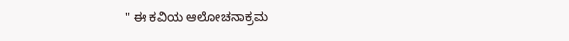" ಈ ಕವಿಯ ಆಲೋಚನಾಕ್ರಮ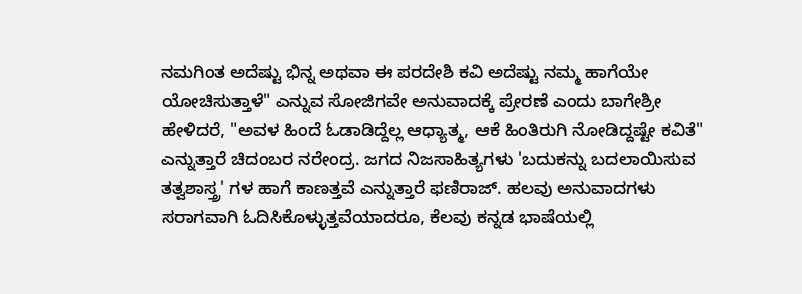ನಮಗಿಂತ ಅದೆಷ್ಟು ಭಿನ್ನ ಅಥವಾ ಈ ಪರದೇಶಿ ಕವಿ ಅದೆಷ್ಟು ನಮ್ಮ ಹಾಗೆಯೇ ಯೋಚಿಸುತ್ತಾಳೆ" ಎನ್ನುವ ಸೋಜಿಗವೇ ಅನುವಾದಕ್ಕೆ ಪ್ರೇರಣೆ ಎಂದು ಬಾಗೇಶ್ರೀ ಹೇಳಿದರೆ, "ಅವಳ ಹಿಂದೆ ಓಡಾಡಿದ್ದೆಲ್ಲ ಆಧ್ಯಾತ್ಮ, ಆಕೆ ಹಿಂತಿರುಗಿ ನೋಡಿದ್ದಷ್ಟೇ ಕವಿತೆ" ಎನ್ನುತ್ತಾರೆ ಚಿದಂಬರ ನರೇಂದ್ರ. ಜಗದ ನಿಜಸಾಹಿತ್ಯಗಳು 'ಬದುಕನ್ನು ಬದಲಾಯಿಸುವ ತತ್ವಶಾಸ್ತ್ರ' ಗಳ ಹಾಗೆ ಕಾಣತ್ತವೆ ಎನ್ನುತ್ತಾರೆ ಫಣಿರಾಜ್. ಹಲವು ಅನುವಾದಗಳು ಸರಾಗವಾಗಿ ಓದಿಸಿಕೊಳ್ಳುತ್ತವೆಯಾದರೂ, ಕೆಲವು ಕನ್ನಡ ಭಾಷೆಯಲ್ಲಿ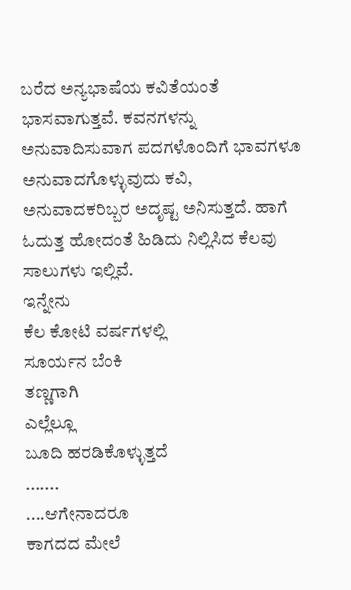ಬರೆದ ಅನ್ಯಭಾಷೆಯ ಕವಿತೆಯಂತೆ ಭಾಸವಾಗುತ್ತವೆ. ಕವನಗಳನ್ನು ಅನುವಾದಿಸುವಾಗ ಪದಗಳೊಂದಿಗೆ ಭಾವಗಳೂ ಅನುವಾದಗೊಳ್ಳುವುದು ಕವಿ, ಅನುವಾದಕರಿಬ್ಬರ ಅದೃಷ್ಟ ಅನಿಸುತ್ತದೆ. ಹಾಗೆ ಓದುತ್ತ ಹೋದಂತೆ ಹಿಡಿದು ನಿಲ್ಲಿಸಿದ ಕೆಲವು ಸಾಲುಗಳು ಇಲ್ಲಿವೆ.
ಇನ್ನೇನು
ಕೆಲ ಕೋಟಿ ವರ್ಷಗಳಲ್ಲಿ
ಸೂರ್ಯನ ಬೆಂಕಿ
ತಣ್ಣಗಾಗಿ
ಎಲ್ಲೆಲ್ಲೂ
ಬೂದಿ ಹರಡಿಕೊಳ್ಳುತ್ತದೆ
.......
....ಆಗೇನಾದರೂ
ಕಾಗದದ ಮೇಲೆ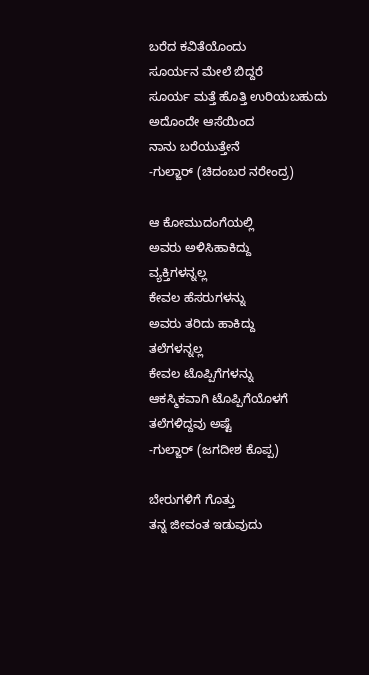ಬರೆದ ಕವಿತೆಯೊಂದು
ಸೂರ್ಯನ ಮೇಲೆ ಬಿದ್ದರೆ
ಸೂರ್ಯ ಮತ್ತೆ ಹೊತ್ತಿ ಉರಿಯಬಹುದು
ಅದೊಂದೇ ಆಸೆಯಿಂದ
ನಾನು ಬರೆಯುತ್ತೇನೆ
-ಗುಲ್ಜಾರ್ (ಚಿದಂಬರ ನರೇಂದ್ರ)

ಆ ಕೋಮುದಂಗೆಯಲ್ಲಿ
ಅವರು ಅಳಿಸಿಹಾಕಿದ್ದು
ವ್ಯಕ್ತಿಗಳನ್ನಲ್ಲ
ಕೇವಲ ಹೆಸರುಗಳನ್ನು
ಅವರು ತರಿದು ಹಾಕಿದ್ದು
ತಲೆಗಳನ್ನಲ್ಲ
ಕೇವಲ ಟೊಪ್ಪಿಗೆಗಳನ್ನು
ಆಕಸ್ಮಿಕವಾಗಿ ಟೊಪ್ಪಿಗೆಯೊಳಗೆ
ತಲೆಗಳಿದ್ದವು ಅಷ್ಟೆ
-ಗುಲ್ಜಾರ್ (ಜಗದೀಶ ಕೊಪ್ಪ)

ಬೇರುಗಳಿಗೆ ಗೊತ್ತು
ತನ್ನ ಜೀವಂತ ಇಡುವುದು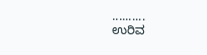..........
ಉರಿವ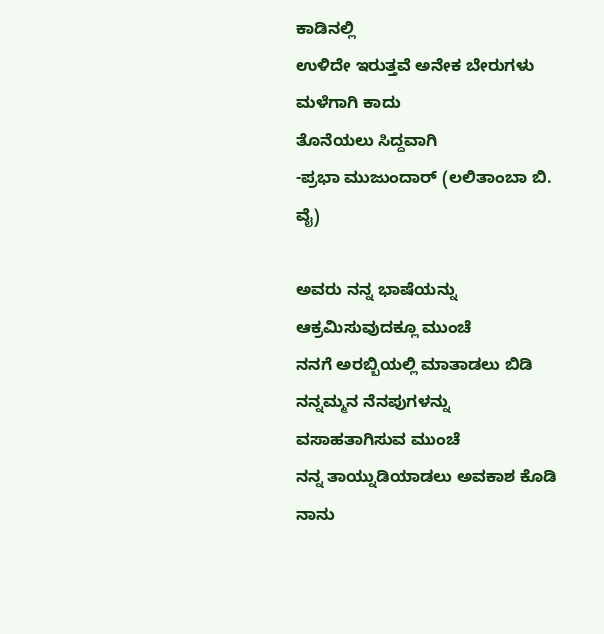ಕಾಡಿನಲ್ಲಿ
ಉಳಿದೇ ಇರುತ್ತವೆ ಅನೇಕ ಬೇರುಗಳು
ಮಳೆಗಾಗಿ ಕಾದು
ತೊನೆಯಲು ಸಿದ್ದವಾಗಿ
-ಪ್ರಭಾ ಮುಜುಂದಾರ್ (ಲಲಿತಾಂಬಾ ಬಿ. ವೈ)

ಅವರು ನನ್ನ ಭಾಷೆಯನ್ನು ಆಕ್ರಮಿಸುವುದಕ್ಲೂ ಮುಂಚೆ
ನನಗೆ ಅರಬ್ಬಿಯಲ್ಲಿ ಮಾತಾಡಲು ಬಿಡಿ
ನನ್ನಮ್ಮನ ನೆನಪುಗಳನ್ನು ವಸಾಹತಾಗಿಸುವ ಮುಂಚೆ
ನನ್ನ ತಾಯ್ನುಡಿಯಾಡಲು ಅವಕಾಶ ಕೊಡಿ
ನಾನು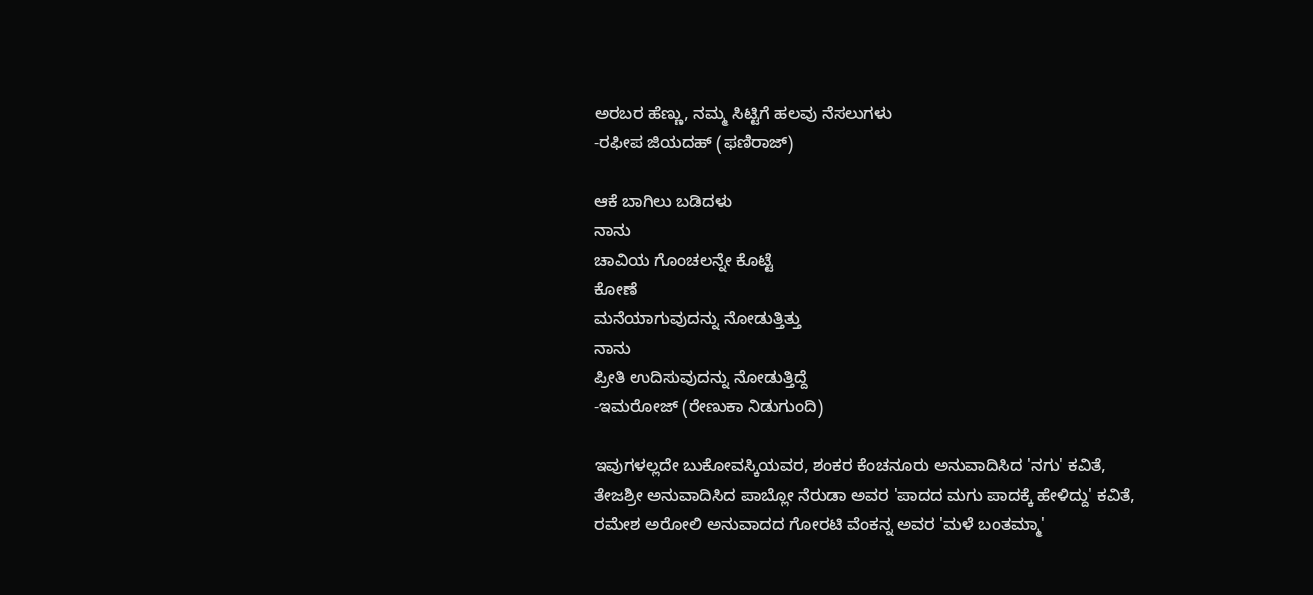ಅರಬರ ಹೆಣ್ಣು, ನಮ್ಮ ಸಿಟ್ಟಿಗೆ ಹಲವು ನೆಸಲುಗಳು
-ರಫೀಪ ಜಿಯದಹ್ (ಫಣಿರಾಜ್)

ಆಕೆ ಬಾಗಿಲು ಬಡಿದಳು
ನಾನು
ಚಾವಿಯ ಗೊಂಚಲನ್ನೇ ಕೊಟ್ಟೆ
ಕೋಣೆ
ಮನೆಯಾಗುವುದನ್ನು ನೋಡುತ್ತಿತ್ತು
ನಾನು
ಪ್ರೀತಿ ಉದಿಸುವುದನ್ನು ನೋಡುತ್ತಿದ್ದೆ
-ಇಮರೋಜ್ (ರೇಣುಕಾ ನಿಡುಗುಂದಿ)

ಇವುಗಳಲ್ಲದೇ ಬುಕೋವಸ್ಕಿಯವರ, ಶಂಕರ ಕೆಂಚನೂರು ಅನುವಾದಿಸಿದ 'ನಗು' ಕವಿತೆ, ತೇಜಶ್ರೀ ಅನುವಾದಿಸಿದ ಪಾಬ್ಲೋ ನೆರುಡಾ ಅವರ 'ಪಾದದ ಮಗು ಪಾದಕ್ಕೆ ಹೇಳಿದ್ದು' ಕವಿತೆ, ರಮೇಶ ಅರೋಲಿ ಅನುವಾದದ ಗೋರಟಿ ವೆಂಕನ್ನ ಅವರ 'ಮಳೆ ಬಂತಮ್ಮಾ'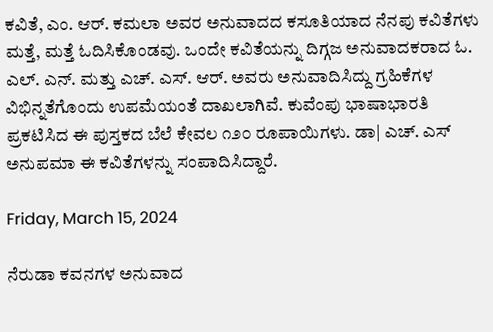ಕವಿತೆ, ಎಂ. ಆರ್. ಕಮಲಾ ಅವರ ಅನುವಾದದ ಕಸೂತಿಯಾದ ನೆನಪು ಕವಿತೆಗಳು ಮತ್ತೆ, ಮತ್ತೆ ಓದಿಸಿಕೊಂಡವು. ಒಂದೇ ಕವಿತೆಯನ್ನು ದಿಗ್ಗಜ ಅನುವಾದಕರಾದ ಓ. ಎಲ್. ಎನ್. ಮತ್ತು ಎಚ್. ಎಸ್. ಆರ್. ಅವರು ಅನುವಾದಿಸಿದ್ದು ಗ್ರಹಿಕೆಗಳ ವಿಭಿನ್ನತೆಗೊಂದು ಉಪಮೆಯಂತೆ ದಾಖಲಾಗಿವೆ. ಕುವೆಂಪು ಭಾಷಾಭಾರತಿ ಪ್ರಕಟಿಸಿದ ಈ ಪುಸ್ತಕದ ಬೆಲೆ ಕೇವಲ ೧೨೦ ರೂಪಾಯಿಗಳು. ಡಾ| ಎಚ್. ಎಸ್ ಅನುಪಮಾ ಈ ಕವಿತೆಗಳನ್ನು ಸಂಪಾದಿಸಿದ್ದಾರೆ.

Friday, March 15, 2024

ನೆರುಡಾ ಕವನಗಳ ಅನುವಾದ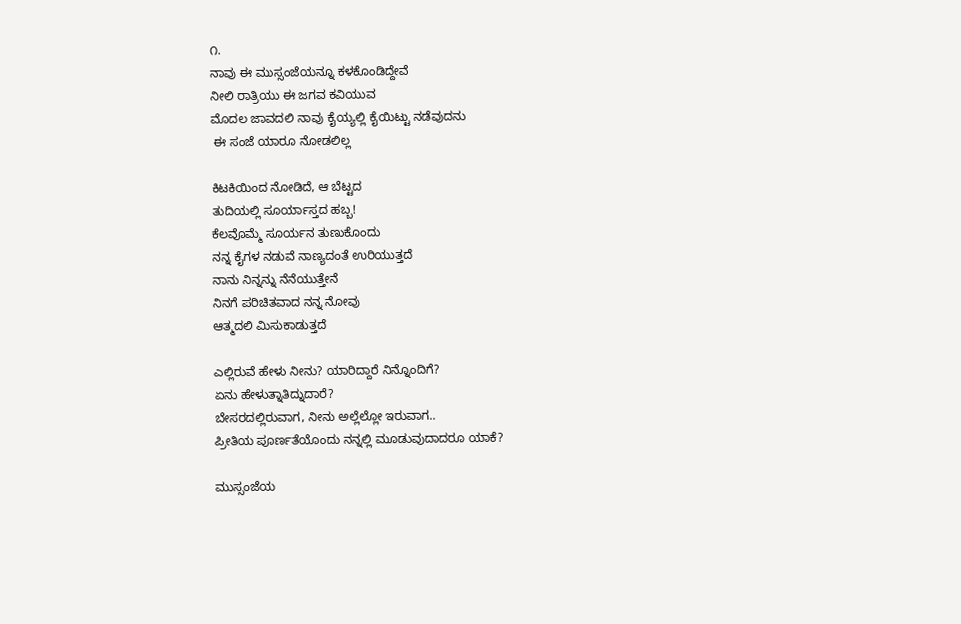೧.
ನಾವು ಈ ಮುಸ್ಸಂಜೆಯನ್ನೂ ಕಳಕೊಂಡಿದ್ದೇವೆ
ನೀಲಿ ರಾತ್ರಿಯು ಈ ಜಗವ ಕವಿಯುವ
ಮೊದಲ ಜಾವದಲಿ ನಾವು ಕೈಯ್ಯಲ್ಲಿ ಕೈಯಿಟ್ಟು ನಡೆವುದನು
 ಈ ಸಂಜೆ ಯಾರೂ ನೋಡಲಿಲ್ಲ

ಕಿಟಕಿಯಿಂದ ನೋಡಿದೆ, ಆ ಬೆಟ್ಟದ
ತುದಿಯಲ್ಲಿ ಸೂರ್ಯಾಸ್ತದ ಹಬ್ಬ!
ಕೆಲವೊಮ್ಮೆ ಸೂರ್ಯನ ತುಣುಕೊಂದು
ನನ್ನ ಕೈಗಳ ನಡುವೆ ನಾಣ್ಯದಂತೆ ಉರಿಯುತ್ತದೆ
ನಾನು ನಿನ್ನನ್ನು ನೆನೆಯುತ್ತೇನೆ
ನಿನಗೆ ಪರಿಚಿತವಾದ ನನ್ನ ನೋವು
ಆತ್ಮದಲಿ ಮಿಸುಕಾಡುತ್ತದೆ

ಎಲ್ಲಿರುವೆ ಹೇಳು ನೀನು? ಯಾರಿದ್ದಾರೆ ನಿನ್ನೊಂದಿಗೆ?
ಏನು ಹೇಳುತ್ನಾತಿದ್ನುದಾರೆ?
ಬೇಸರದಲ್ಲಿರುವಾಗ, ನೀನು ಅಲ್ಲೆಲ್ಲೋ ಇರುವಾಗ..
ಪ್ರೀತಿಯ ಪೂರ್ಣತೆಯೊಂದು ನನ್ನಲ್ಲಿ ಮೂಡುವುದಾದರೂ ಯಾಕೆ?

ಮುಸ್ಸಂಜೆಯ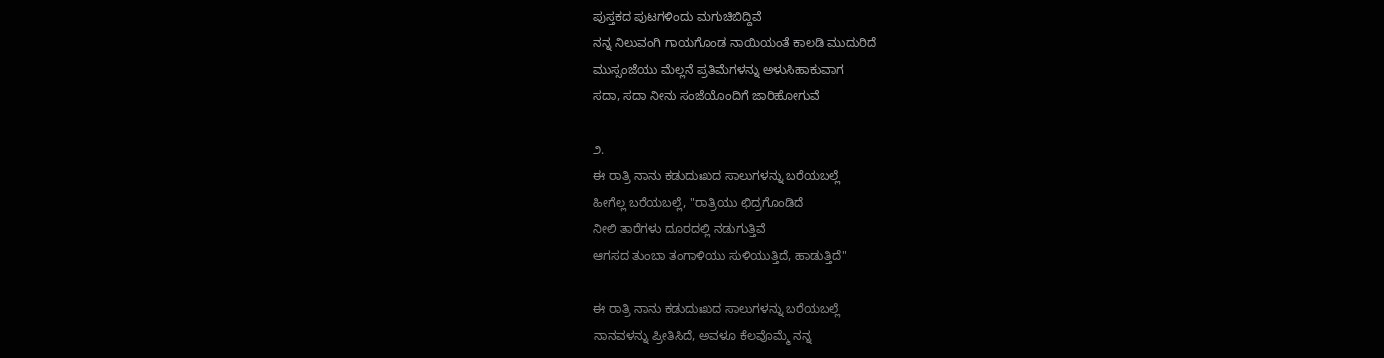ಪುಸ್ತಕದ ಪುಟಗಳಿಂದು ಮಗುಚಿಬಿದ್ದಿವೆ
ನನ್ನ ನಿಲುವಂಗಿ ಗಾಯಗೊಂಡ ನಾಯಿಯಂತೆ ಕಾಲಡಿ ಮುದುರಿದೆ
ಮುಸ್ಸಂಜೆಯು ಮೆಲ್ಲನೆ ಪ್ರತಿಮೆಗಳನ್ನು ಅಳುಸಿಹಾಕುವಾಗ
ಸದಾ, ಸದಾ ನೀನು ಸಂಜೆಯೊಂದಿಗೆ ಜಾರಿಹೋಗುವೆ

೨.
ಈ ರಾತ್ರಿ ನಾನು ಕಡುದುಃಖದ ಸಾಲುಗಳನ್ನು ಬರೆಯಬಲ್ಲೆ
ಹೀಗೆಲ್ಲ ಬರೆಯಬಲ್ಲೆ, "ರಾತ್ರಿಯು ಛಿದ್ರಗೊಂಡಿದೆ
ನೀಲಿ ತಾರೆಗಳು ದೂರದಲ್ಲಿ ನಡುಗುತ್ತಿವೆ
ಆಗಸದ ತುಂಬಾ ತಂಗಾಳಿಯು ಸುಳಿಯುತ್ತಿದೆ, ಹಾಡುತ್ತಿದೆ"

ಈ ರಾತ್ರಿ ನಾನು ಕಡುದುಃಖದ ಸಾಲುಗಳನ್ನು ಬರೆಯಬಲ್ಲೆ
ನಾನವಳನ್ನು ಪ್ರೀತಿಸಿದೆ, ಅವಳೂ ಕೆಲವೊಮ್ಮೆ ನನ್ನ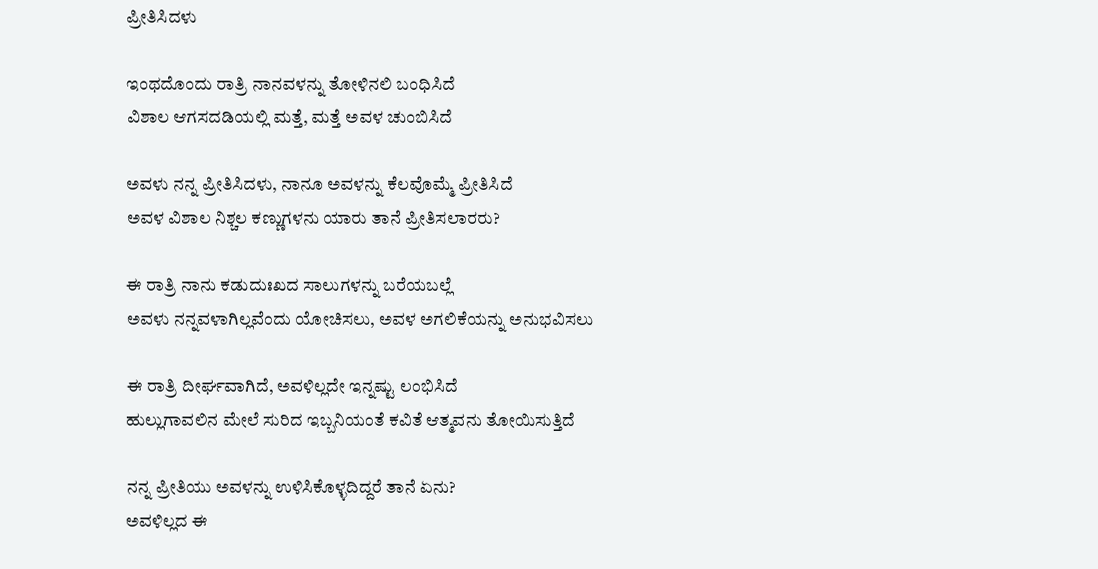ಪ್ರೀತಿಸಿದಳು

ಇಂಥದೊಂದು ರಾತ್ರಿ ನಾನವಳನ್ನು ತೋಳಿನಲಿ ಬಂಧಿಸಿದೆ
ವಿಶಾಲ ಆಗಸದಡಿಯಲ್ಲಿ ಮತ್ತೆ, ಮತ್ತೆ ಅವಳ ಚುಂಬಿಸಿದೆ

ಅವಳು ನನ್ನ ಪ್ರೀತಿಸಿದಳು, ನಾನೂ ಅವಳನ್ನು ಕೆಲವೊಮ್ಮೆ ಪ್ರೀತಿಸಿದೆ
ಅವಳ ವಿಶಾಲ ನಿಶ್ಚಲ ಕಣ್ಣುಗಳನು ಯಾರು ತಾನೆ ಪ್ರೀತಿಸಲಾರರು?

ಈ ರಾತ್ರಿ ನಾನು ಕಡುದುಃಖದ ಸಾಲುಗಳನ್ನು ಬರೆಯಬಲ್ಲೆ
ಅವಳು ನನ್ನವಳಾಗಿಲ್ಲವೆಂದು ಯೋಚಿಸಲು, ಅವಳ ಅಗಲಿಕೆಯನ್ನು ಅನುಭವಿಸಲು

ಈ ರಾತ್ರಿ ದೀರ್ಘವಾಗಿದೆ, ಅವಳಿಲ್ಲದೇ ಇನ್ನಷ್ಟು ಲಂಭಿಸಿದೆ
ಹುಲ್ಲುಗಾವಲಿನ ಮೇಲೆ ಸುರಿದ ಇಬ್ಬನಿಯಂತೆ ಕವಿತೆ ಆತ್ಮವನು ತೋಯಿಸುತ್ತಿದೆ

ನನ್ನ ಪ್ರೀತಿಯು ಅವಳನ್ನು ಉಳಿಸಿಕೊಳ್ಳದಿದ್ದರೆ ತಾನೆ ಏನು?
ಅವಳಿಲ್ಲದ ಈ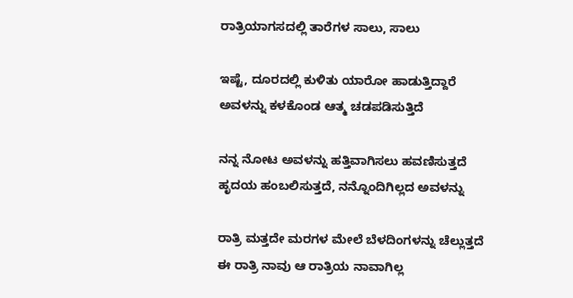ರಾತ್ರಿಯಾಗಸದಲ್ಲಿ ತಾರೆಗಳ ಸಾಲು, ಸಾಲು

ಇಷ್ಟೆ, ದೂರದಲ್ಲಿ ಕುಳಿತು ಯಾರೋ ಹಾಡುತ್ತಿದ್ದಾರೆ
ಅವಳನ್ನು ಕಳಕೊಂಡ ಆತ್ಮ ಚಡಪಡಿಸುತ್ತಿದೆ

ನನ್ನ ನೋಟ ಅವಳನ್ನು ಹತ್ತಿವಾಗಿಸಲು ಹವಣಿಸುತ್ತದೆ
ಹೃದಯ ಹಂಬಲಿಸುತ್ತದೆ, ನನ್ನೊಂದಿಗಿಲ್ಲದ ಅವಳನ್ನು

ರಾತ್ರಿ ಮತ್ತದೇ ಮರಗಳ ಮೇಲೆ ಬೆಳದಿಂಗಳನ್ನು ಚೆಲ್ಲುತ್ತದೆ
ಈ ರಾತ್ರಿ ನಾವು ಆ ರಾತ್ರಿಯ ನಾವಾಗಿಲ್ಲ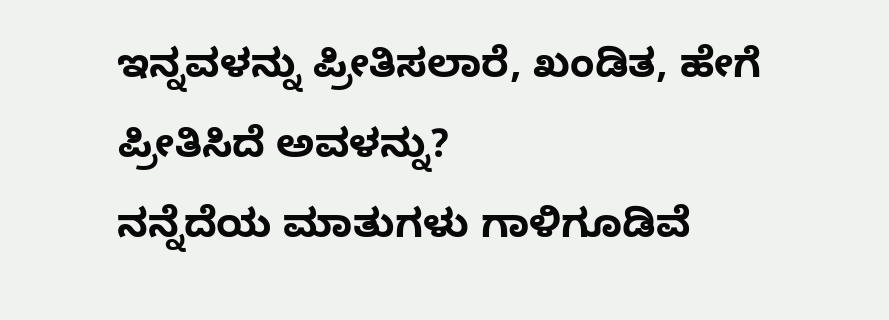ಇನ್ನವಳನ್ನು ಪ್ರೀತಿಸಲಾರೆ, ಖಂಡಿತ, ಹೇಗೆ ಪ್ರೀತಿಸಿದೆ ಅವಳನ್ನು?
ನನ್ನೆದೆಯ ಮಾತುಗಳು ಗಾಳಿಗೂಡಿವೆ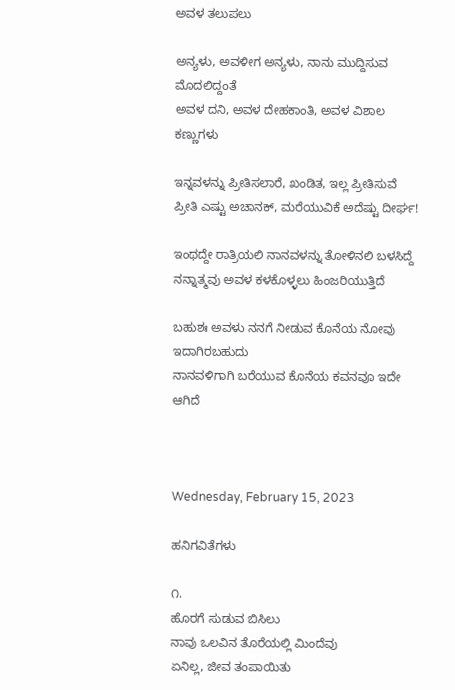ಅವಳ ತಲುಪಲು

ಅನ್ಯಳು, ಅವಳೀಗ ಅನ್ಯಳು, ನಾನು ಮುದ್ದಿಸುವ ಮೊದಲಿದ್ದಂತೆ
ಅವಳ ದನಿ, ಅವಳ ದೇಹಕಾಂತಿ, ಅವಳ ವಿಶಾಲ ಕಣ್ಣುಗಳು

ಇನ್ನವಳನ್ನು ಪ್ರೀತಿಸಲಾರೆ, ಖಂಡಿತ, ಇಲ್ಲ ಪ್ರೀತಿಸುವೆ
ಪ್ರೀತಿ ಎಷ್ಟು ಅಚಾನಕ್, ಮರೆಯುವಿಕೆ ಅದೆಷ್ಟು ದೀರ್ಘ!

ಇಂಥದ್ದೇ ರಾತ್ರಿಯಲಿ ನಾನವಳನ್ನು ತೋಳಿನಲಿ ಬಳಸಿದ್ದೆ
ನನ್ನಾತ್ಮವು ಅವಳ ಕಳಕೊಳ್ಳಲು ಹಿಂಜರಿಯುತ್ತಿದೆ

ಬಹುಶಃ ಅವಳು ನನಗೆ ನೀಡುವ ಕೊನೆಯ ನೋವು ಇದಾಗಿರಬಹುದು
ನಾನವಳಿಗಾಗಿ ಬರೆಯುವ ಕೊನೆಯ ಕವನವೂ ಇದೇ ಆಗಿದೆ



Wednesday, February 15, 2023

ಹನಿಗವಿತೆಗಳು

೧.
ಹೊರಗೆ ಸುಡುವ ಬಿಸಿಲು
ನಾವು ಒಲವಿನ ತೊರೆಯಲ್ಲಿ ಮಿಂದೆವು
ಏನಿಲ್ಲ, ಜೀವ ತಂಪಾಯಿತು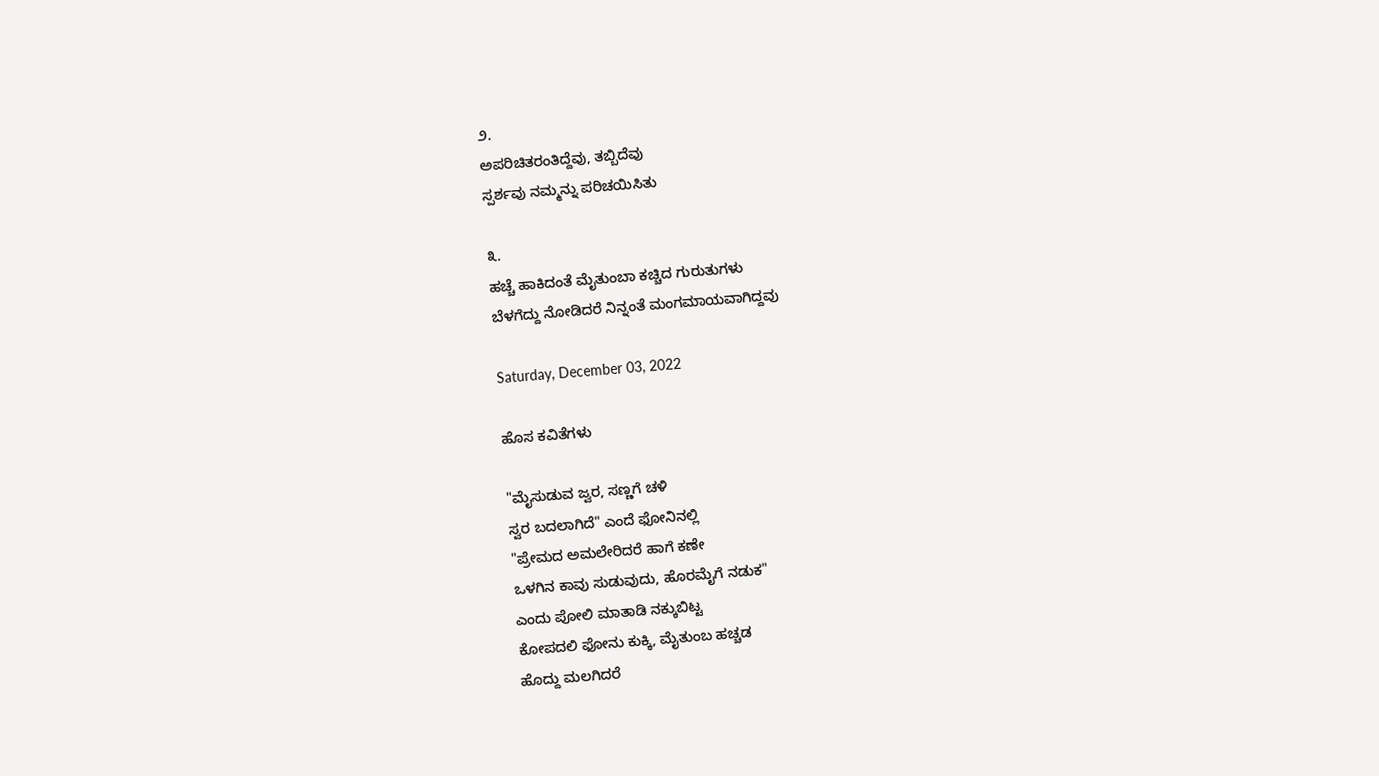೨.
ಅಪರಿಚಿತರಂತಿದ್ದೆವು, ತಬ್ಬಿದೆವು
ಸ್ಪರ್ಶವು ನಮ್ಮನ್ನು ಪರಿಚಯಿಸಿತು

೩.
ಹಚ್ಚೆ ಹಾಕಿದಂತೆ ಮೈತುಂಬಾ ಕಚ್ಚಿದ ಗುರುತುಗಳು
ಬೆಳಗೆದ್ದು ನೋಡಿದರೆ ನಿನ್ನಂತೆ ಮಂಗಮಾಯವಾಗಿದ್ದವು

Saturday, December 03, 2022

ಹೊಸ ಕವಿತೆಗಳು

"ಮೈಸುಡುವ ಜ್ವರ, ಸಣ್ಣಗೆ ಚಳಿ
ಸ್ವರ ಬದಲಾಗಿದೆ" ಎಂದೆ ಫೋನಿನಲ್ಲಿ
"ಪ್ರೇಮದ ಅಮಲೇರಿದರೆ ಹಾಗೆ ಕಣೇ
ಒಳಗಿನ ಕಾವು ಸುಡುವುದು, ಹೊರಮೈಗೆ ನಡುಕ"
ಎಂದು ಪೋಲಿ ಮಾತಾಡಿ ನಕ್ಕುಬಿಟ್ಟ
ಕೋಪದಲಿ ಫೋನು ಕುಕ್ಕಿ, ಮೈತುಂಬ ಹಚ್ಚಡ
ಹೊದ್ದು ಮಲಗಿದರೆ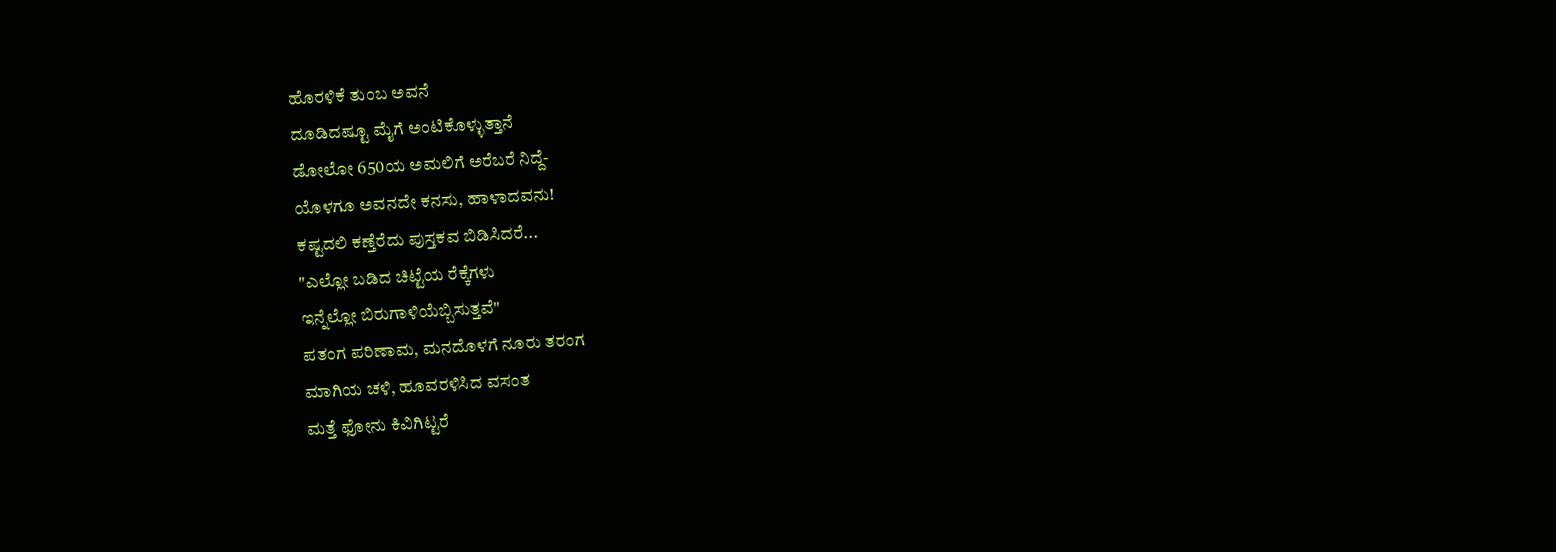ಹೊರಳಿಕೆ ತುಂಬ ಅವನೆ
ದೂಡಿದಷ್ಟೂ ಮೈಗೆ ಅಂಟಿಕೊಳ್ಳುತ್ತಾನೆ
ಡೋಲೋ 650ಯ ಅಮಲಿಗೆ ಅರೆಬರೆ ನಿದ್ದೆ-
ಯೊಳಗೂ ಅವನದೇ ಕನಸು, ಹಾಳಾದವನು!
ಕಷ್ಟದಲಿ ಕಣ್ತೆರೆದು ಪುಸ್ತಕವ ಬಿಡಿಸಿದರೆ...
"ಎಲ್ಲೋ ಬಡಿದ ಚಿಟ್ಟೆಯ ರೆಕ್ಕೆಗಳು
ಇನ್ನೆಲ್ಲೋ ಬಿರುಗಾಳಿಯೆಬ್ಬಿಸುತ್ತವೆ"
ಪತಂಗ ಪರಿಣಾಮ, ಮನದೊಳಗೆ ನೂರು ತರಂಗ
ಮಾಗಿಯ ಚಳಿ, ಹೂವರಳಿಸಿದ ವಸಂತ
ಮತ್ತೆ ಫೋನು ಕಿವಿಗಿಟ್ಟರೆ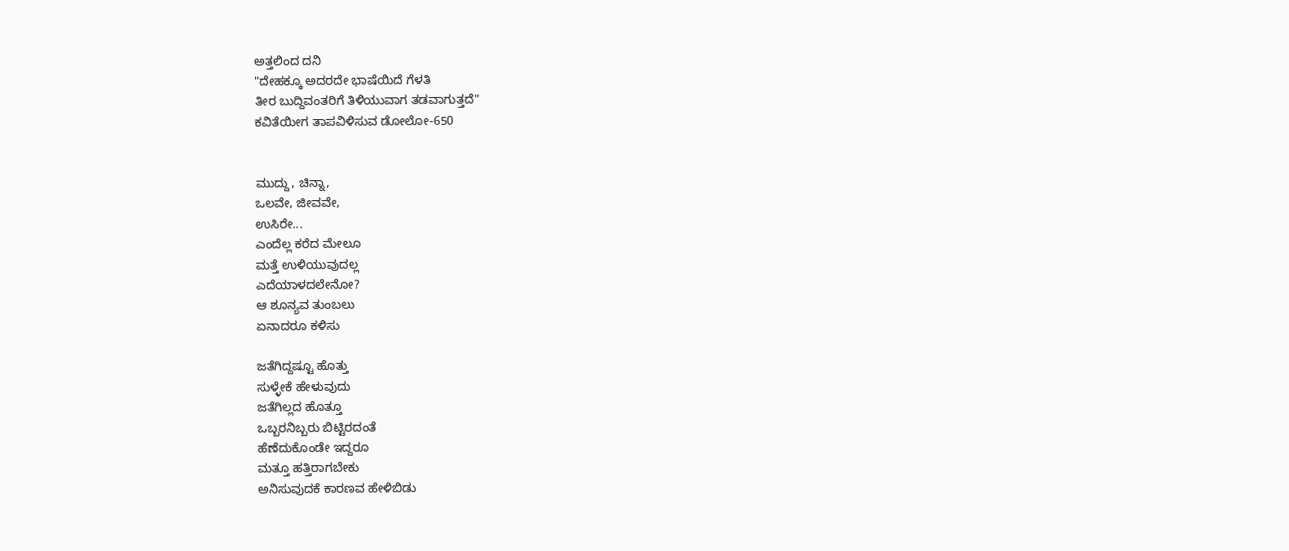ಅತ್ತಲಿಂದ ದನಿ
"ದೇಹಕ್ಕೂ ಅದರದೇ ಭಾಷೆಯಿದೆ ಗೆಳತಿ
ತೀರ ಬುದ್ದಿವಂತರಿಗೆ ತಿಳಿಯುವಾಗ ತಡವಾಗುತ್ತದೆ"
ಕವಿತೆಯೀಗ ತಾಪವಿಳಿಸುವ ಡೋಲೋ-650


ಮುದ್ದು, ಚಿನ್ನಾ,
ಒಲವೇ, ಜೀವವೇ,
ಉಸಿರೇ...
ಎಂದೆಲ್ಲ ಕರೆದ ಮೇಲೂ
ಮತ್ತೆ ಉಳಿಯುವುದಲ್ಲ
ಎದೆಯಾಳದಲೇನೋ?
ಆ ಶೂನ್ಯವ ತುಂಬಲು
ಏನಾದರೂ ಕಳಿಸು

ಜತೆಗಿದ್ದಷ್ಟೂ ಹೊತ್ತು
ಸುಳ್ಳೇಕೆ ಹೇಳುವುದು
ಜತೆಗಿಲ್ಲದ ಹೊತ್ತೂ
ಒಬ್ಬರನಿಬ್ಬರು ಬಿಟ್ಟಿರದಂತೆ
ಹೆಣೆದುಕೊಂಡೇ ಇದ್ದರೂ
ಮತ್ತೂ ಹತ್ತಿರಾಗಬೇಕು
ಅನಿಸುವುದಕೆ ಕಾರಣವ ಹೇಳಿಬಿಡು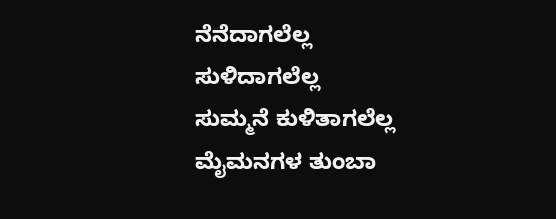ನೆನೆದಾಗಲೆಲ್ಲ
ಸುಳಿದಾಗಲೆಲ್ಲ
ಸುಮ್ಮನೆ ಕುಳಿತಾಗಲೆಲ್ಲ
ಮೈಮನಗಳ ತುಂಬಾ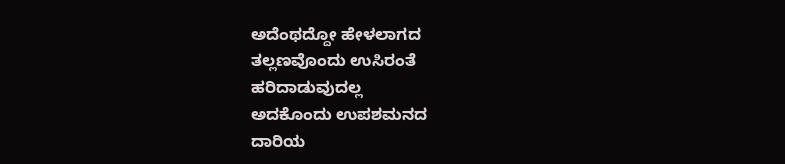ಅದೆಂಥದ್ದೋ ಹೇಳಲಾಗದ
ತಲ್ಲಣವೊಂದು ಉಸಿರಂತೆ
ಹರಿದಾಡುವುದಲ್ಲ
ಅದಕೊಂದು ಉಪಶಮನದ
ದಾರಿಯ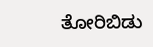ತೋರಿಬಿಡು